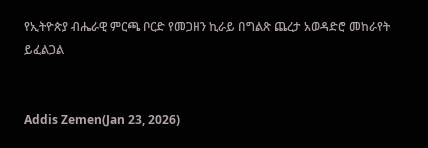የኢትዮጵያ ብሔራዊ ምርጫ ቦርድ የመጋዘን ኪራይ በግልጽ ጨረታ አወዳድሮ መከራየት ይፈልጋል


Addis Zemen(Jan 23, 2026)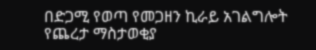በድጋሚ የወጣ የመጋዘን ኪራይ አገልግሎት የጨረታ ማስታወቂያ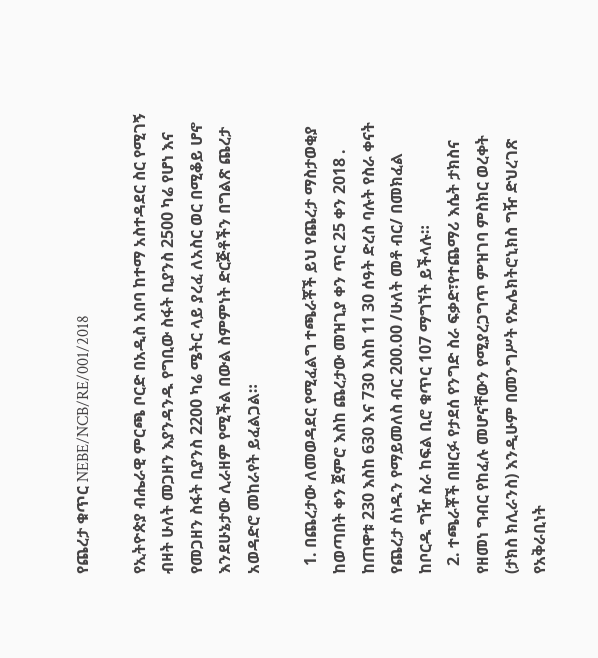የጨረታ ቁጥር NEBE/NCB/RE/001/2018

የኢትዮጵያ ብሔራዊ ምርጫ ቦርድ በአዲስ አበባ ከተማ አስተዳደር ስር የሚገኝ ብዛት ሁለት መጋዘን እያንዳንዱ የግቢው ስፋት ቢያንስ 2500 ካሬ የሆነ እና የመጋዘን ስፋት ቢያንስ 2200 ካሬ ሜትር ላይ ያረፈ ለአስር ወር በሚቆይ ሆኖ እንደሁኔታው ሊራዘም የሚችል በውል ስምምነት ድርጅቶችን በግልጽ ጨረታ አወዳድሮ መከራየት ይፈልጋል።

  1. በጨረታው ለመወዳደር የሚፈልግ ተጫራቾች ይህ የጨረታ ማስታወቂያ ከወጣበት ቀን ጀምሮ እስከ ጨረታው መዝጊያ ቀን ጥር 25 ቀን 2018 . ከጠዋቱ 230 እስከ 630 እና 730 እስከ 11 30 ሰዓት ድረስ ባሉት የስራ ቀናት የጨረታ ሰነዱን የማይመለስ ብር 200.00 /ሁለት መቶ ብር/ በመክፈል ከቦርዱ ግዥ ስራ ከፍል ቢሮ ቁጥር 107 ማግኘት ይችላሉ።
  2. ተጫራቾች በዘርፉ የታደሰ የንግድ ስራ ፍቃድ፣የተጨማሪ እሴት ታክስና የዘመነ ግብር የከፈሉ መሆናቸውን የሚያረጋግጥ ምዝገባ ምስክር ወረቀት (ታክስ ክሊራንስ) እንዲሁም በመንግሥት የኤሌክትሮኒክስ ግዥ ድህረገጽ የአቅራቢነት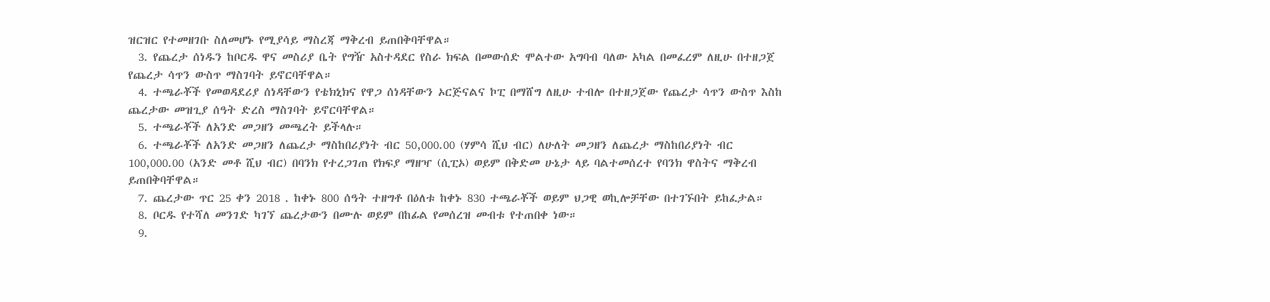ዝርዝር የተመዘገቡ ስለመሆኑ የሚያሳይ ማስረጃ ማቅረብ ይጠበቅባቸዋል።
  3. የጨረታ ሰነዱን ከቦርዱ ዋና መስሪያ ቤት የግዥ አስተዳደር የስራ ክፍል በመውሰድ ሞልተው አግባብ ባለው አካል በመፈረም ለዚሁ በተዘጋጀ የጨረታ ሳጥን ውስጥ ማስገባት ይኖርባቸዋል።
  4. ተጫራቾች የመወዳደሪያ ሰነዳቸውን የቴክኒክና የዋጋ ሰነዳቸውን ኦርጅናልና ኮፒ በማሸግ ለዚሁ ተብሎ በተዘጋጀው የጨረታ ሳጥን ውስጥ እስከ ጨረታው መዝጊያ ሰዓት ድረስ ማስገባት ይኖርባቸዋል።
  5. ተጫራቾች ለአንድ መጋዘን መጫረት ይችላሉ።
  6. ተጫራቾች ለአንድ መጋዘን ለጨረታ ማስከበሪያነት ብር 50,000.00 (ሃምሳ ሺህ ብር) ለሁለት መጋዘን ለጨረታ ማስከበሪያነት ብር 100,000.00 (አንድ መቶ ሺህ ብር) በባንክ የተረጋገጠ የክፍያ ማዘዣ (ሲፒኦ) ወይም በቅድመ ሁኔታ ላይ ባልተመሰረተ የባንክ ዋስትና ማቅረብ ይጠበቅባቸዋል።
  7. ጨረታው ጥር 25 ቀን 2018 . ከቀኑ 800 ሰዓት ተዘግቶ በዕለቱ ከቀኑ 830 ተጫራቾች ወይም ህጋዊ ወኪሎቻቸው በተገኙበት ይከፈታል።
  8. ቦርዱ የተሻለ መንገድ ካገኘ ጨረታውን በሙሉ ወይም በከፊል የመሰረዝ መብቱ የተጠበቀ ነው።
  9.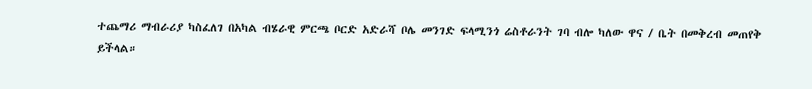ተጨማሪ ማብራሪያ ካስፈለገ በአካል ብሄራዊ ምርጫ ቦርድ አድራሻ ቦሌ መንገድ ፍላሚንጎ ሬስቶራንት ገባ ብሎ ካለው ዋና / ቤት በመቅረብ መጠየቅ ይችላል።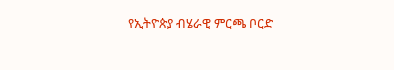የኢትዮጵያ ብሄራዊ ምርጫ ቦርድ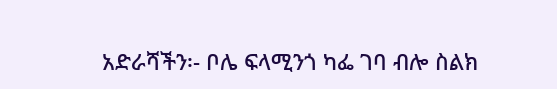አድራሻችን፡- ቦሌ ፍላሚንጎ ካፌ ገባ ብሎ ስልክ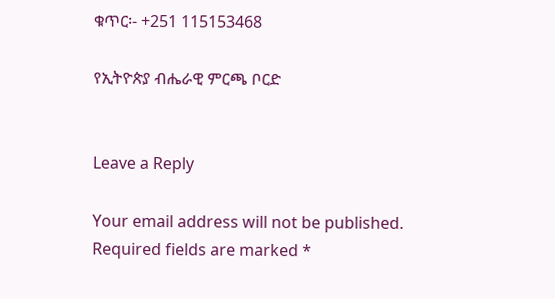ቁጥር፡- +251 115153468

የኢትዮጵያ ብሔራዊ ምርጫ ቦርድ


Leave a Reply

Your email address will not be published. Required fields are marked *